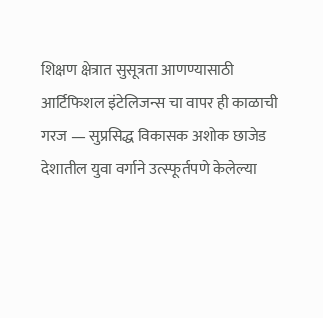शिक्षण क्षेत्रात सुसूत्रता आणण्यासाठी आर्टिफिशल इंटेलिजन्स चा वापर ही काळाची गरज — सुप्रसिद्ध विकासक अशोक छाजेड
देशातील युवा वर्गाने उत्स्फूर्तपणे केलेल्या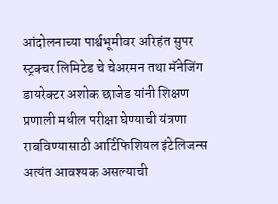आंदोलनाच्या पार्श्वभूमीवर अरिहंत सुपर स्ट्रक्चर लिमिटेड चे चेअरमन तथा मॅनेजिंग डायरेक्टर अशोक छाजेड यांनी शिक्षण प्रणाली मधील परीक्षा घेण्याची यंत्रणा राबविण्यासाठी आर्टिफिशियल इंटेलिजन्स अत्यंत आवश्यक असल्याची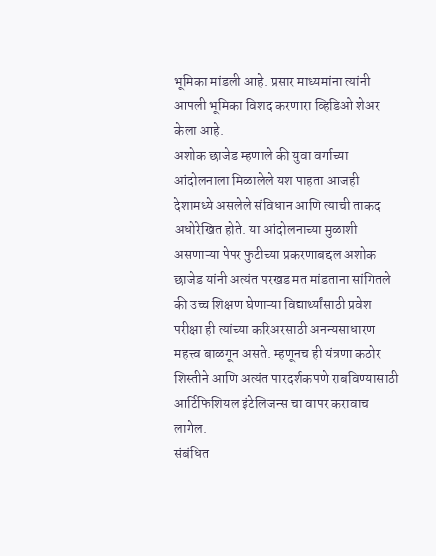भूमिका मांडली आहे. प्रसार माध्यमांना त्यांनी आपली भूमिका विशद करणारा व्हिडिओ शेअर केला आहे.
अशोक छाजेड म्हणाले की युवा वर्गाच्या आंदोलनाला मिळालेले यश पाहता आजही देशामध्ये असलेले संविधान आणि त्याची ताकद अधोरेखित होते. या आंदोलनाच्या मुळाशी असणाऱ्या पेपर फुटीच्या प्रकरणाबद्दल अशोक छाजेड यांनी अत्यंत परखड मत मांडताना सांगितले की उच्च शिक्षण घेणाऱ्या विद्यार्थ्यांसाठी प्रवेश परीक्षा ही त्यांच्या करिअरसाठी अनन्यसाधारण महत्त्व बाळगून असते. म्हणूनच ही यंत्रणा कठोर शिस्तीने आणि अत्यंत पारदर्शकपणे राबविण्यासाठी आर्टिफिशियल इंटेलिजन्स चा वापर करावाच लागेल.
संबंधित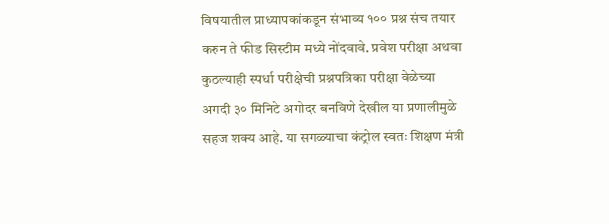विषयातील प्राध्यापकांकडून संभाव्य १०० प्रश्न संच तयार करुन ते फीड सिस्टीम मध्ये नोंदवावे. प्रवेश परीक्षा अथवा कुठल्याही स्पर्धा परीक्षेची प्रश्नपत्रिका परीक्षा वेळेच्या अगदी ३० मिनिटे अगोदर बनविणे देखील या प्रणालीमुळे सहज शक्य आहे. या सगळ्याचा कंट्रोल स्वतः शिक्षण मंत्री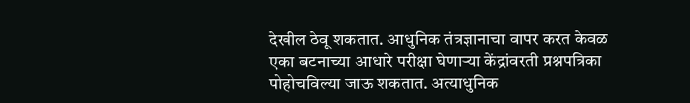देखील ठेवू शकतात. आधुनिक तंत्रज्ञानाचा वापर करत केवळ एका बटनाच्या आधारे परीक्षा घेणाऱ्या केंद्रांवरती प्रश्नपत्रिका पोहोचविल्या जाऊ शकतात. अत्याधुनिक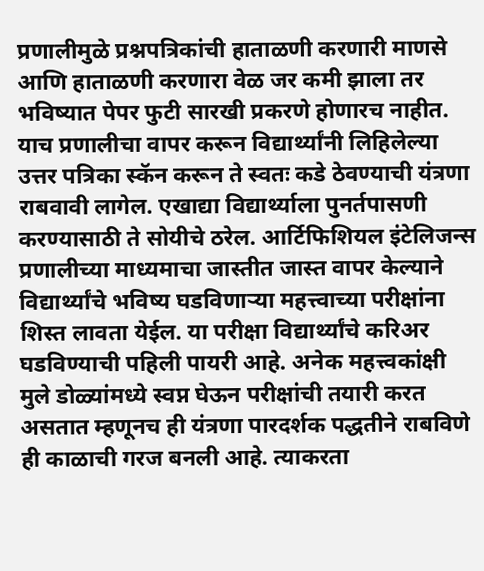प्रणालीमुळे प्रश्नपत्रिकांची हाताळणी करणारी माणसे आणि हाताळणी करणारा वेळ जर कमी झाला तर भविष्यात पेपर फुटी सारखी प्रकरणे होणारच नाहीत.
याच प्रणालीचा वापर करून विद्यार्थ्यांनी लिहिलेल्या उत्तर पत्रिका स्कॅन करून ते स्वतः कडे ठेवण्याची यंत्रणा राबवावी लागेल. एखाद्या विद्यार्थ्याला पुनर्तपासणी करण्यासाठी ते सोयीचे ठरेल. आर्टिफिशियल इंटेलिजन्स प्रणालीच्या माध्यमाचा जास्तीत जास्त वापर केल्याने विद्यार्थ्यांचे भविष्य घडविणाऱ्या महत्त्वाच्या परीक्षांना शिस्त लावता येईल. या परीक्षा विद्यार्थ्यांचे करिअर घडविण्याची पहिली पायरी आहे. अनेक महत्त्वकांक्षी मुले डोळ्यांमध्ये स्वप्न घेऊन परीक्षांची तयारी करत असतात म्हणूनच ही यंत्रणा पारदर्शक पद्धतीने राबविणे ही काळाची गरज बनली आहे. त्याकरता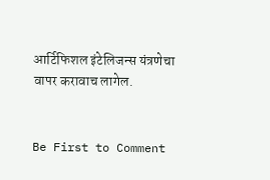आर्टिफिशल इंटेलिजन्स यंत्रणेचा वापर करावाच लागेल.


Be First to Comment